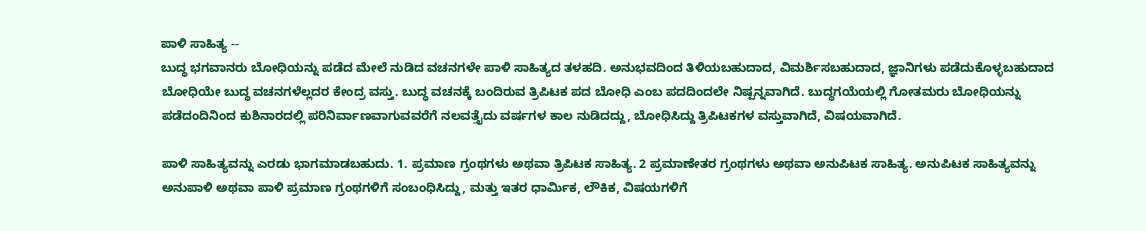ಪಾಳಿ ಸಾಹಿತ್ಯ --
ಬುದ್ಧ ಭಗವಾನರು ಬೋಧಿಯನ್ನು ಪಡೆದ ಮೇಲೆ ನುಡಿದ ವಚನಗಳೇ ಪಾಳಿ ಸಾಹಿತ್ಯದ ತಳಹದಿ. ಅನುಭವದಿಂದ ತಿಳಿಯಬಹುದಾದ, ವಿಮರ್ಶಿಸಬಹುದಾದ, ಜ್ಞಾನಿಗಳು ಪಡೆದುಕೊಳ್ಳಬಹುದಾದ ಬೋಧಿಯೇ ಬುದ್ಧ ವಚನಗಳೆಲ್ಲದರ ಕೇಂದ್ರ ವಸ್ತು. ಬುದ್ಧ ವಚನಕ್ಕೆ ಬಂದಿರುವ ತ್ರಿಪಿಟಕ ಪದ ಬೋಧಿ ಎಂಬ ಪದದಿಂದಲೇ ನಿಷ್ಪನ್ನವಾಗಿದೆ. ಬುದ್ಧಗಯೆಯಲ್ಲಿ ಗೋತಮರು ಬೋಧಿಯನ್ನು ಪಡೆದಂದಿನಿಂದ ಕುಶಿನಾರದಲ್ಲಿ ಪರಿನಿರ್ವಾಣವಾಗುವವರೆಗೆ ನಲವತ್ತೈದು ವರ್ಷಗಳ ಕಾಲ ನುಡಿದದ್ದು, ಬೋಧಿಸಿದ್ದು ತ್ರಿಪಿಟಕಗಳ ವಸ್ತುವಾಗಿದೆ, ವಿಷಯವಾಗಿದೆ.

ಪಾಳಿ ಸಾಹಿತ್ಯವನ್ನು ಎರಡು ಭಾಗಮಾಡಬಹುದು. 1. ಪ್ರಮಾಣ ಗ್ರಂಥಗಳು ಅಥವಾ ತ್ರಿಪಿಟಕ ಸಾಹಿತ್ಯ. 2 ಪ್ರಮಾಣೇತರ ಗ್ರಂಥಗಳು ಅಥವಾ ಅನುಪಿಟಕ ಸಾಹಿತ್ಯ. ಅನುಪಿಟಕ ಸಾಹಿತ್ಯವನ್ನು ಅನುಪಾಳಿ ಅಥವಾ ಪಾಳಿ ಪ್ರಮಾಣ ಗ್ರಂಥಗಳಿಗೆ ಸಂಬಂಧಿಸಿದ್ದು, ಮತ್ತು ಇತರ ಧಾರ್ಮಿಕ, ಲೌಕಿಕ, ವಿಷಯಗಳಿಗೆ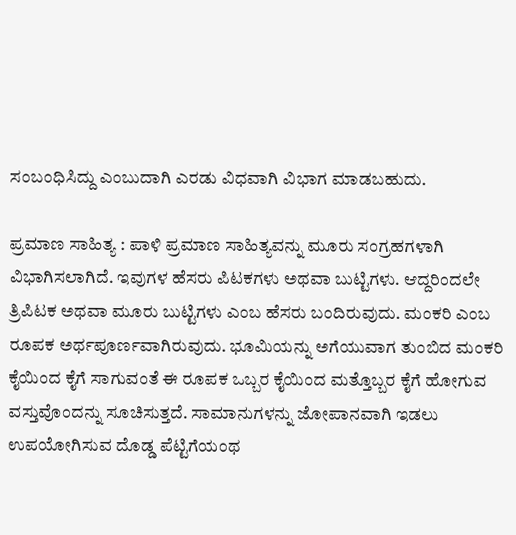ಸಂಬಂಧಿಸಿದ್ದು ಎಂಬುದಾಗಿ ಎರಡು ವಿಧವಾಗಿ ವಿಭಾಗ ಮಾಡಬಹುದು.

ಪ್ರಮಾಣ ಸಾಹಿತ್ಯ : ಪಾಳಿ ಪ್ರಮಾಣ ಸಾಹಿತ್ಯವನ್ನು ಮೂರು ಸಂಗ್ರಹಗಳಾಗಿ ವಿಭಾಗಿಸಲಾಗಿದೆ. ಇವುಗಳ ಹೆಸರು ಪಿಟಕಗಳು ಅಥವಾ ಬುಟ್ಟಿಗಳು. ಆದ್ದರಿಂದಲೇ ತ್ರಿಪಿಟಕ ಅಥವಾ ಮೂರು ಬುಟ್ಟಿಗಳು ಎಂಬ ಹೆಸರು ಬಂದಿರುವುದು. ಮಂಕರಿ ಎಂಬ ರೂಪಕ ಅರ್ಥಪೂರ್ಣವಾಗಿರುವುದು. ಭೂಮಿಯನ್ನು ಅಗೆಯುವಾಗ ತುಂಬಿದ ಮಂಕರಿ ಕೈಯಿಂದ ಕೈಗೆ ಸಾಗುವಂತೆ ಈ ರೂಪಕ ಒಬ್ಬರ ಕೈಯಿಂದ ಮತ್ತೊಬ್ಬರ ಕೈಗೆ ಹೋಗುವ ವಸ್ತುವೊಂದನ್ನು ಸೂಚಿಸುತ್ತದೆ. ಸಾಮಾನುಗಳನ್ನು ಜೋಪಾನವಾಗಿ ಇಡಲು ಉಪಯೋಗಿಸುವ ದೊಡ್ಡ ಪೆಟ್ಟಿಗೆಯಂಥ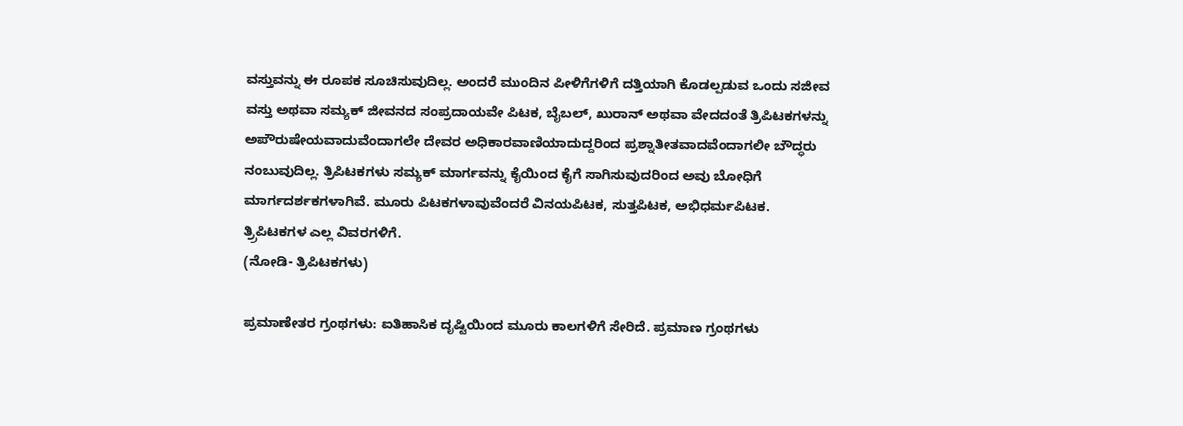ವಸ್ತುವನ್ನು ಈ ರೂಪಕ ಸೂಚಿಸುವುದಿಲ್ಲ. ಅಂದರೆ ಮುಂದಿನ ಪೀಳಿಗೆಗಳಿಗೆ ದತ್ತಿಯಾಗಿ ಕೊಡಲ್ಪಡುವ ಒಂದು ಸಜೀವ ವಸ್ತು ಅಥವಾ ಸಮ್ಯಕ್ ಜೀವನದ ಸಂಪ್ರದಾಯವೇ ಪಿಟಕ, ಬೈಬಲ್, ಖುರಾನ್ ಅಥವಾ ವೇದದಂತೆ ತ್ರಿಪಿಟಕಗಳನ್ನು ಅಪೌರುಷೇಯವಾದುವೆಂದಾಗಲೇ ದೇವರ ಅಧಿಕಾರವಾಣಿಯಾದುದ್ದರಿಂದ ಪ್ರಶ್ನಾತೀತವಾದವೆಂದಾಗಲೀ ಬೌದ್ಧರು ನಂಬುವುದಿಲ್ಲ. ತ್ರಿಪಿಟಕಗಳು ಸಮ್ಯಕ್ ಮಾರ್ಗವನ್ನು ಕೈಯಿಂದ ಕೈಗೆ ಸಾಗಿಸುವುದರಿಂದ ಅವು ಬೋಧಿಗೆ ಮಾರ್ಗದರ್ಶಕಗಳಾಗಿವೆ. ಮೂರು ಪಿಟಕಗಳಾವುವೆಂದರೆ ವಿನಯಪಿಟಕ, ಸುತ್ತಪಿಟಕ, ಅಭಿಧರ್ಮಪಿಟಕ. ತ್ರ್ರಿಪಿಟಕಗಳ ಎಲ್ಲ ವಿವರಗಳಿಗೆ.
(ನೋಡಿ- ತ್ರಿಪಿಟಕಗಳು)

ಪ್ರಮಾಣೇತರ ಗ್ರಂಥಗಳು: ಐತಿಹಾಸಿಕ ದೃಷ್ಟಿಯಿಂದ ಮೂರು ಕಾಲಗಳಿಗೆ ಸೇರಿದೆ. ಪ್ರಮಾಣ ಗ್ರಂಥಗಳು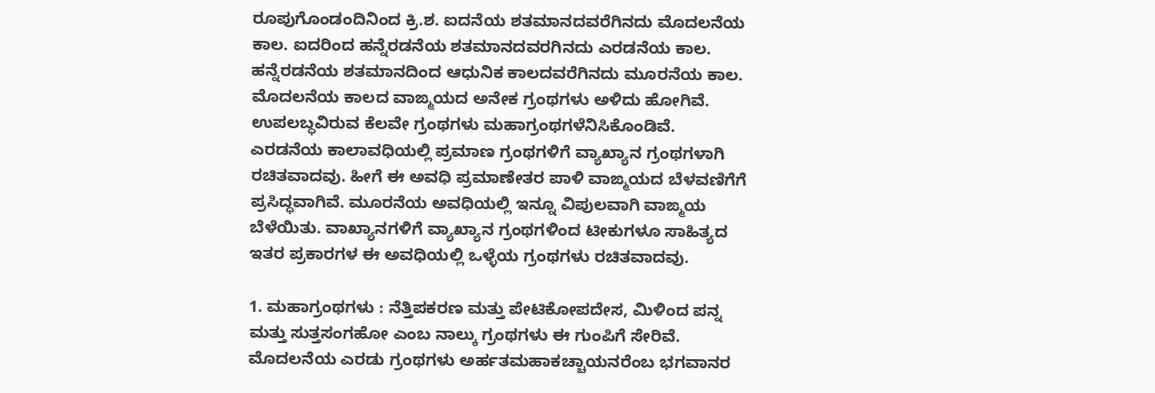ರೂಪುಗೊಂಡಂದಿನಿಂದ ಕ್ರಿ.ಶ. ಐದನೆಯ ಶತಮಾನದವರೆಗಿನದು ಮೊದಲನೆಯ ಕಾಲ. ಐದರಿಂದ ಹನ್ನೆರಡನೆಯ ಶತಮಾನದವರಗಿನದು ಎರಡನೆಯ ಕಾಲ. ಹನ್ನೆರಡನೆಯ ಶತಮಾನದಿಂದ ಆಧುನಿಕ ಕಾಲದವರೆಗಿನದು ಮೂರನೆಯ ಕಾಲ. ಮೊದಲನೆಯ ಕಾಲದ ವಾಙ್ಮಯದ ಅನೇಕ ಗ್ರಂಥಗಳು ಅಳಿದು ಹೋಗಿವೆ. ಉಪಲಬ್ಧವಿರುವ ಕೆಲವೇ ಗ್ರಂಥಗಳು ಮಹಾಗ್ರಂಥಗಳೆನಿಸಿಕೊಂಡಿವೆ. ಎರಡನೆಯ ಕಾಲಾವಧಿಯಲ್ಲಿ ಪ್ರಮಾಣ ಗ್ರಂಥಗಳಿಗೆ ವ್ಯಾಖ್ಯಾನ ಗ್ರಂಥಗಳಾಗಿ ರಚಿತವಾದವು. ಹೀಗೆ ಈ ಅವಧಿ ಪ್ರಮಾಣೇತರ ಪಾಳಿ ವಾಙ್ಮಯದ ಬೆಳವಣಿಗೆಗೆ ಪ್ರಸಿದ್ಧವಾಗಿವೆ. ಮೂರನೆಯ ಅವಧಿಯಲ್ಲಿ ಇನ್ನೂ ವಿಪುಲವಾಗಿ ವಾಙ್ಮಯ ಬೆಳೆಯಿತು. ವಾಖ್ಯಾನಗಳಿಗೆ ವ್ಯಾಖ್ಯಾನ ಗ್ರಂಥಗಳಿಂದ ಟೀಕುಗಳೂ ಸಾಹಿತ್ಯದ ಇತರ ಪ್ರಕಾರಗಳ ಈ ಅವಧಿಯಲ್ಲಿ ಒಳ್ಳೆಯ ಗ್ರಂಥಗಳು ರಚಿತವಾದವು.

1. ಮಹಾಗ್ರಂಥಗಳು : ನೆತ್ತಿಪಕರಣ ಮತ್ತು ಪೇಟಿಕೋಪದೇಸ, ಮಿಳಿಂದ ಪನ್ನ ಮತ್ತು ಸುತ್ತಸಂಗಹೋ ಎಂಬ ನಾಲ್ಕು ಗ್ರಂಥಗಳು ಈ ಗುಂಪಿಗೆ ಸೇರಿವೆ. ಮೊದಲನೆಯ ಎರಡು ಗ್ರಂಥಗಳು ಅರ್ಹತಮಹಾಕಚ್ಚಾಯನರೆಂಬ ಭಗವಾನರ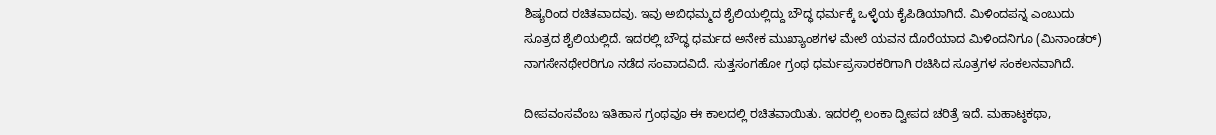ಶಿಷ್ಯರಿಂದ ರಚಿತವಾದವು. ಇವು ಅಬಿಧಮ್ಮದ ಶೈಲಿಯಲ್ಲಿದ್ದು ಬೌದ್ಧ ಧರ್ಮಕ್ಕೆ ಒಳ್ಳೆಯ ಕೈಪಿಡಿಯಾಗಿದೆ. ಮಿಳಿಂದಪನ್ನ ಎಂಬುದು ಸೂತ್ರದ ಶೈಲಿಯಲ್ಲಿದೆ. ಇದರಲ್ಲಿ ಬೌದ್ಧ ಧರ್ಮದ ಅನೇಕ ಮುಖ್ಯಾಂಶಗಳ ಮೇಲೆ ಯವನ ದೊರೆಯಾದ ಮಿಳಿಂದನಿಗೂ (ಮಿನಾಂಡರ್) ನಾಗಸೇನಥೇರರಿಗೂ ನಡೆದ ಸಂವಾದವಿದೆ. ಸುತ್ತಸಂಗಹೋ ಗ್ರಂಥ ಧರ್ಮಪ್ರಸಾರಕರಿಗಾಗಿ ರಚಿಸಿದ ಸೂತ್ರಗಳ ಸಂಕಲನವಾಗಿದೆ.

ದೀಪವಂಸವೆಂಬ ಇತಿಹಾಸ ಗ್ರಂಥವೂ ಈ ಕಾಲದಲ್ಲಿ ರಚಿತವಾಯಿತು. ಇದರಲ್ಲಿ ಲಂಕಾ ದ್ವೀಪದ ಚರಿತ್ರೆ ಇದೆ. ಮಹಾಟ್ಠಕಥಾ,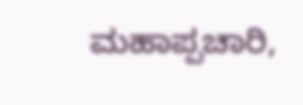ಮಹಾಪ್ಪಚಾರಿ,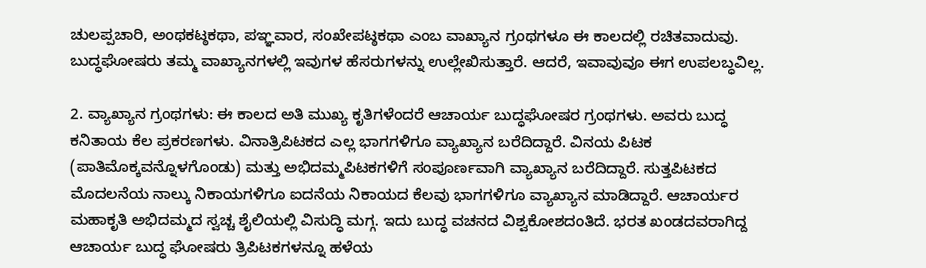ಚುಲಪ್ಪಚಾರಿ, ಅಂಥಕಟ್ಠಕಥಾ, ಪಞ್ಞವಾರ, ಸಂಖೇಪಟ್ಠಕಥಾ ಎಂಬ ವಾಖ್ಯಾನ ಗ್ರಂಥಗಳೂ ಈ ಕಾಲದಲ್ಲಿ ರಚಿತವಾದುವು. ಬುದ್ಧಘೋಷರು ತಮ್ಮ ವಾಖ್ಯಾನಗಳಲ್ಲಿ ಇವುಗಳ ಹೆಸರುಗಳನ್ನು ಉಲ್ಲೇಖಿಸುತ್ತಾರೆ. ಆದರೆ, ಇವಾವುವೂ ಈಗ ಉಪಲಬ್ಧವಿಲ್ಲ.

2. ವ್ಯಾಖ್ಯಾನ ಗ್ರಂಥಗಳು: ಈ ಕಾಲದ ಅತಿ ಮುಖ್ಯ ಕೃತಿಗಳೆಂದರೆ ಆಚಾರ್ಯ ಬುದ್ಧಘೋಷರ ಗ್ರಂಥಗಳು. ಅವರು ಬುದ್ಧ ಕನಿತಾಯ ಕೆಲ ಪ್ರಕರಣಗಳು. ವಿನಾತ್ರಿಪಿಟಕದ ಎಲ್ಲ ಭಾಗಗಳಿಗೂ ವ್ಯಾಖ್ಯಾನ ಬರೆದಿದ್ದಾರೆ. ವಿನಯ ಪಿಟಕ (ಪಾತಿಮೊಕ್ಕವನ್ನೊಳಗೊಂಡು) ಮತ್ತು ಅಭಿದಮ್ಮಪಿಟಕಗಳಿಗೆ ಸಂಪೂರ್ಣವಾಗಿ ವ್ಯಾಖ್ಯಾನ ಬರೆದಿದ್ದಾರೆ. ಸುತ್ತಪಿಟಕದ ಮೊದಲನೆಯ ನಾಲ್ಕು ನಿಕಾಯಗಳಿಗೂ ಐದನೆಯ ನಿಕಾಯದ ಕೆಲವು ಭಾಗಗಳಿಗೂ ವ್ಯಾಖ್ಯಾನ ಮಾಡಿದ್ದಾರೆ. ಆಚಾರ್ಯರ ಮಹಾಕೃತಿ ಅಭಿದಮ್ಮದ ಸ್ವಚ್ಚ ಶೈಲಿಯಲ್ಲಿ ವಿಸುದ್ಧಿ ಮಗ್ಗ. ಇದು ಬುದ್ಧ ವಚನದ ವಿಶ್ವಕೋಶದಂತಿದೆ. ಭರತ ಖಂಡದವರಾಗಿದ್ದ ಆಚಾರ್ಯ ಬುದ್ಧ ಘೋಷರು ತ್ರಿಪಿಟಕಗಳನ್ನೂ ಹಳೆಯ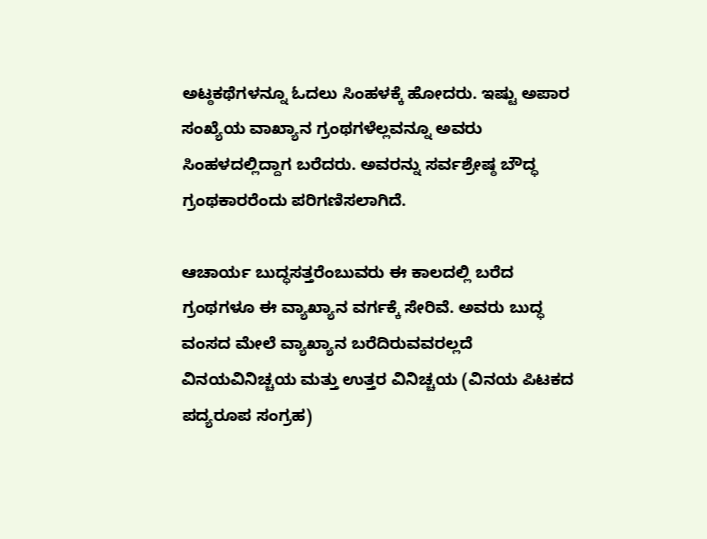ಅಟ್ಠಕಥೆಗಳನ್ನೂ ಓದಲು ಸಿಂಹಳಕ್ಕೆ ಹೋದರು. ಇಷ್ಟು ಅಪಾರ ಸಂಖ್ಯೆಯ ವಾಖ್ಯಾನ ಗ್ರಂಥಗಳೆಲ್ಲವನ್ನೂ ಅವರು ಸಿಂಹಳದಲ್ಲಿದ್ದಾಗ ಬರೆದರು. ಅವರನ್ನು ಸರ್ವಶ್ರೇಷ್ಠ ಬೌದ್ಧ ಗ್ರಂಥಕಾರರೆಂದು ಪರಿಗಣಿಸಲಾಗಿದೆ.

ಆಚಾರ್ಯ ಬುದ್ಧಸತ್ತರೆಂಬುವರು ಈ ಕಾಲದಲ್ಲಿ ಬರೆದ ಗ್ರಂಥಗಳೂ ಈ ವ್ಯಾಖ್ಯಾನ ವರ್ಗಕ್ಕೆ ಸೇರಿವೆ. ಅವರು ಬುದ್ಧ ವಂಸದ ಮೇಲೆ ವ್ಯಾಖ್ಯಾನ ಬರೆದಿರುವವರಲ್ಲದೆ ವಿನಯವಿನಿಚ್ಚಯ ಮತ್ತು ಉತ್ತರ ವಿನಿಚ್ಚಯ (ವಿನಯ ಪಿಟಕದ ಪದ್ಯರೂಪ ಸಂಗ್ರಹ)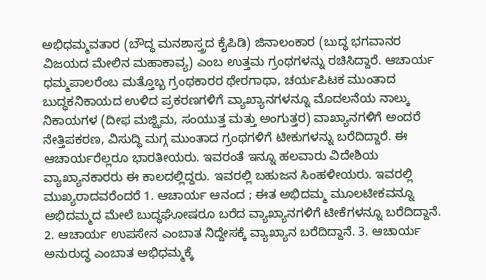ಅಭಿಧಮ್ಮವತಾರ (ಬೌದ್ಧ ಮನಶಾಸ್ತ್ರದ ಕೈಪಿಡಿ) ಜಿನಾಲಂಕಾರ (ಬುದ್ಧ ಭಗವಾನರ ವಿಜಯದ ಮೇಲಿನ ಮಹಾಕಾವ್ಯ) ಎಂಬ ಉತ್ತಮ ಗ್ರಂಥಗಳನ್ನು ರಚಿಸಿದ್ದಾರೆ. ಆಚಾರ್ಯ ಧಮ್ಮಪಾಲರೆಂಬ ಮತ್ತೊಬ್ಬ ಗ್ರಂಥಕಾರರ ಥೇರಗಾಥಾ, ಚರ್ಯಪಿಟಕ ಮುಂತಾದ ಬುದ್ಧಕನಿಕಾಯದ ಉಳಿದ ಪ್ರಕರಣಗಳಿಗೆ ವ್ಯಾಖ್ಯಾನಗಳನ್ನೂ ಮೊದಲನೆಯ ನಾಲ್ಕು ನಿಕಾಯಗಳ (ದೀಫ ಮಜ್ಝಿಮ, ಸಂಯುತ್ತ ಮತ್ತು ಅಂಗುತ್ತರ) ವಾಖ್ಯಾನಗಳಿಗೆ ಅಂದರೆ ನೇತ್ತಿಪಕರಣ, ವಿಸುದ್ಧಿ ಮಗ್ಗ ಮುಂತಾದ ಗ್ರಂಥಗಳಿಗೆ ಟೀಕುಗಳನ್ನು ಬರೆದಿದ್ದಾರೆ. ಈ ಆಚಾರ್ಯರೆಲ್ಲರೂ ಭಾರತೀಯರು. ಇವರಂತೆ ಇನ್ನೂ ಹಲವಾರು ವಿದೇಶಿಯ ವ್ಯಾಖ್ಯಾನಕಾರರು ಈ ಕಾಲದಲ್ಲಿದ್ದರು. ಇವರಲ್ಲಿ ಬಹುಜನ ಸಿಂಹಳೀಯರು. ಇವರಲ್ಲಿ ಮುಖ್ಯರಾದವರೆಂದರೆ 1. ಆಚಾರ್ಯ ಆನಂದ ; ಈತ ಅಭಿದಮ್ಮ ಮೂಲಟೀಕವನ್ನೂ ಅಭಿದಮ್ಮದ ಮೇಲೆ ಬುದ್ಧಘೋಷರೂ ಬರೆದ ವ್ಯಾಖ್ಯಾನಗಳಿಗೆ ಟೀಕೆಗಳನ್ನೂ ಬರೆದಿದ್ದಾನೆ. 2. ಆಚಾರ್ಯ ಉಪಸೇನ ಎಂಬಾತ ನಿದ್ದೇಸಕ್ಕೆ ವ್ಯಾಖ್ಯಾನ ಬರೆದಿದ್ದಾನೆ. 3. ಆಚಾರ್ಯ ಅನುರುದ್ಧ ಎಂಬಾತ ಅಭಿಧಮ್ಮಕ್ಕೆ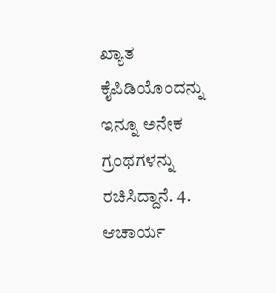ಖ್ಯಾತ ಕೈಪಿಡಿಯೊಂದನ್ನು ಇನ್ನೂ ಅನೇಕ ಗ್ರಂಥಗಳನ್ನು ರಚಿಸಿದ್ದಾನೆ. 4. ಆಚಾರ್ಯ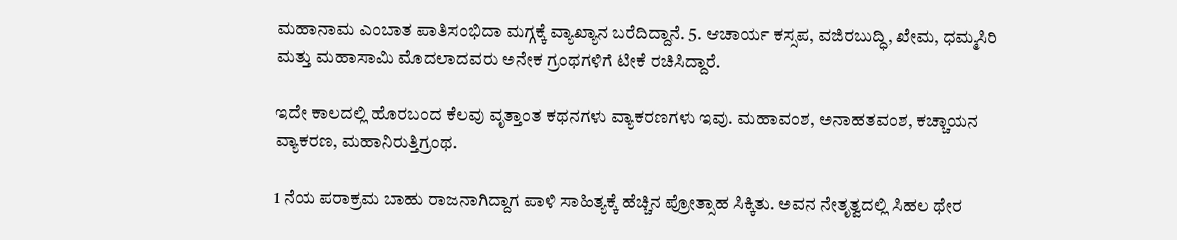ಮಹಾನಾಮ ಎಂಬಾತ ಪಾತಿಸಂಭಿದಾ ಮಗ್ಗಕ್ಕೆ ವ್ಯಾಖ್ಯಾನ ಬರೆದಿದ್ದಾನೆ. 5. ಆಚಾರ್ಯ ಕಸ್ಸಪ, ವಜಿರಬುದ್ಧಿ, ಖೇಮ, ಧಮ್ಮಸಿರಿ ಮತ್ತು ಮಹಾಸಾಮಿ ಮೊದಲಾದವರು ಅನೇಕ ಗ್ರಂಥಗಳಿಗೆ ಟೀಕೆ ರಚಿಸಿದ್ದಾರೆ.

ಇದೇ ಕಾಲದಲ್ಲಿ ಹೊರಬಂದ ಕೆಲವು ವೃತ್ತಾಂತ ಕಥನಗಳು ವ್ಯಾಕರಣಗಳು ಇವು. ಮಹಾವಂಶ, ಅನಾಹತವಂಶ, ಕಚ್ಚಾಯನ ವ್ಯಾಕರಣ, ಮಹಾನಿರುತ್ತಿಗ್ರಂಥ.

1 ನೆಯ ಪರಾಕ್ರಮ ಬಾಹು ರಾಜನಾಗಿದ್ದಾಗ ಪಾಳಿ ಸಾಹಿತ್ಯಕ್ಕೆ ಹೆಚ್ಚಿನ ಪ್ರೋತ್ಸಾಹ ಸಿಕ್ಕಿತು. ಅವನ ನೇತೃತ್ವದಲ್ಲಿ ಸಿಹಲ ಥೇರ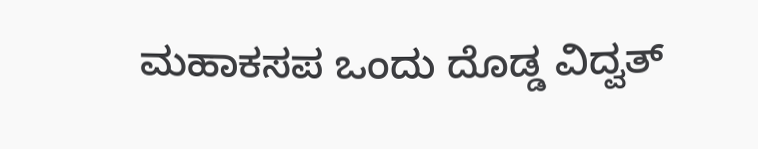ಮಹಾಕಸಪ ಒಂದು ದೊಡ್ಡ ವಿದ್ವತ್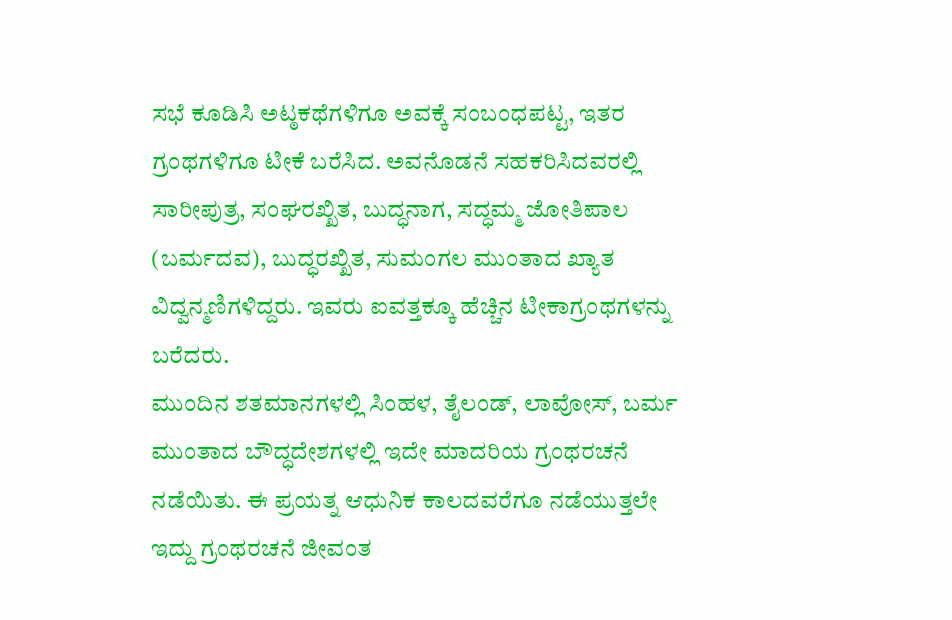ಸಭೆ ಕೂಡಿಸಿ ಅಟ್ಠಕಥೆಗಳಿಗೂ ಅವಕ್ಕೆ ಸಂಬಂಧಪಟ್ಟ, ಇತರ ಗ್ರಂಥಗಳಿಗೂ ಟೀಕೆ ಬರೆಸಿದ. ಅವನೊಡನೆ ಸಹಕರಿಸಿದವರಲ್ಲಿ ಸಾರೀಪುತ್ರ, ಸಂಘರಖ್ಖಿತ, ಬುದ್ಧನಾಗ, ಸದ್ಧಮ್ಮ ಜೋತಿಪಾಲ (ಬರ್ಮದವ), ಬುದ್ಧರಖ್ಖಿತ, ಸುಮಂಗಲ ಮುಂತಾದ ಖ್ಯಾತ ವಿದ್ವನ್ಮಣಿಗಳಿದ್ದರು. ಇವರು ಐವತ್ತಕ್ಕೂ ಹೆಚ್ಚಿನ ಟೀಕಾಗ್ರಂಥಗಳನ್ನು ಬರೆದರು.
ಮುಂದಿನ ಶತಮಾನಗಳಲ್ಲಿ ಸಿಂಹಳ, ತೈಲಂಡ್, ಲಾವೋಸ್, ಬರ್ಮ ಮುಂತಾದ ಬೌದ್ಧದೇಶಗಳಲ್ಲಿ ಇದೇ ಮಾದರಿಯ ಗ್ರಂಥರಚನೆ ನಡೆಯಿತು. ಈ ಪ್ರಯತ್ನ ಆಧುನಿಕ ಕಾಲದವರೆಗೂ ನಡೆಯುತ್ತಲೇ ಇದ್ದು ಗ್ರಂಥರಚನೆ ಜೀವಂತ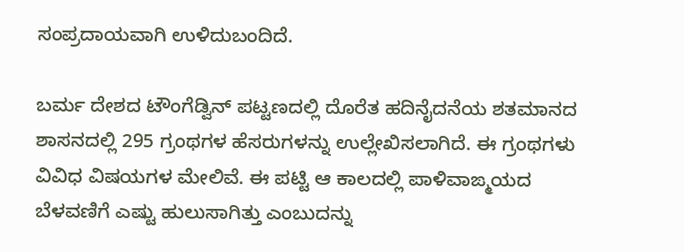ಸಂಪ್ರದಾಯವಾಗಿ ಉಳಿದುಬಂದಿದೆ.

ಬರ್ಮ ದೇಶದ ಟೌಂಗೆಡ್ವಿನ್ ಪಟ್ಟಣದಲ್ಲಿ ದೊರೆತ ಹದಿನೈದನೆಯ ಶತಮಾನದ ಶಾಸನದಲ್ಲಿ 295 ಗ್ರಂಥಗಳ ಹೆಸರುಗಳನ್ನು ಉಲ್ಲೇಖಿಸಲಾಗಿದೆ. ಈ ಗ್ರಂಥಗಳು ವಿವಿಧ ವಿಷಯಗಳ ಮೇಲಿವೆ. ಈ ಪಟ್ಟಿ ಆ ಕಾಲದಲ್ಲಿ ಪಾಳಿವಾಙ್ಮಯದ ಬೆಳವಣಿಗೆ ಎಷ್ಟು ಹುಲುಸಾಗಿತ್ತು ಎಂಬುದನ್ನು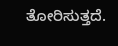ತೋರಿಸುತ್ತದೆ.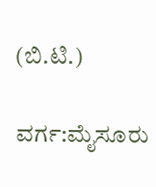(ಬಿ.ಟಿ.)

ವರ್ಗ:ಮೈಸೂರು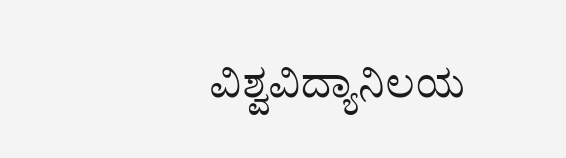ವಿಶ್ವವಿದ್ಯಾನಿಲಯ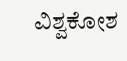ವಿಶ್ವಕೋಶ